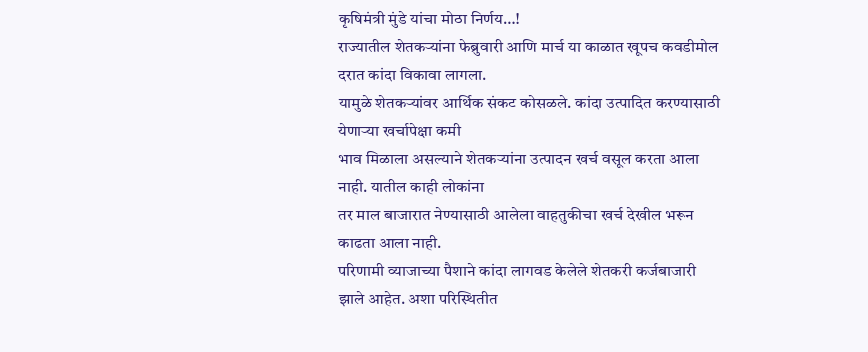कृषिमंत्री मुंडे यांचा मोठा निर्णय…!
राज्यातील शेतकऱ्यांना फेब्रुवारी आणि मार्च या काळात खूपच कवडीमोल दरात कांदा विकावा लागला.
यामुळे शेतकऱ्यांवर आर्थिक संकट कोसळले. कांदा उत्पादित करण्यासाठी येणाऱ्या खर्चापेक्षा कमी
भाव मिळाला असल्याने शेतकऱ्यांना उत्पादन खर्च वसूल करता आला नाही. यातील काही लोकांना
तर माल बाजारात नेण्यासाठी आलेला वाहतुकीचा खर्च देखील भरून काढता आला नाही.
परिणामी व्याजाच्या पैशाने कांदा लागवड केलेले शेतकरी कर्जबाजारी झाले आहेत. अशा परिस्थितीत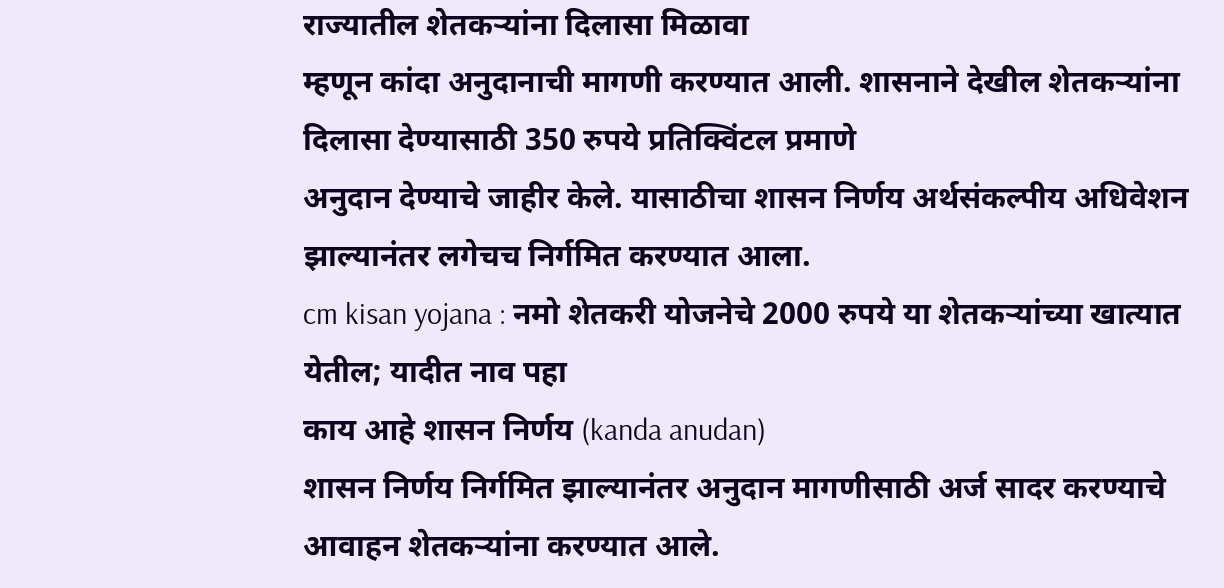राज्यातील शेतकऱ्यांना दिलासा मिळावा
म्हणून कांदा अनुदानाची मागणी करण्यात आली. शासनाने देखील शेतकऱ्यांना दिलासा देण्यासाठी 350 रुपये प्रतिक्विंटल प्रमाणे
अनुदान देण्याचे जाहीर केले. यासाठीचा शासन निर्णय अर्थसंकल्पीय अधिवेशन झाल्यानंतर लगेचच निर्गमित करण्यात आला.
cm kisan yojana : नमो शेतकरी योजनेचे 2000 रुपये या शेतकऱ्यांच्या खात्यात येतील; यादीत नाव पहा
काय आहे शासन निर्णय (kanda anudan)
शासन निर्णय निर्गमित झाल्यानंतर अनुदान मागणीसाठी अर्ज सादर करण्याचे आवाहन शेतकऱ्यांना करण्यात आले.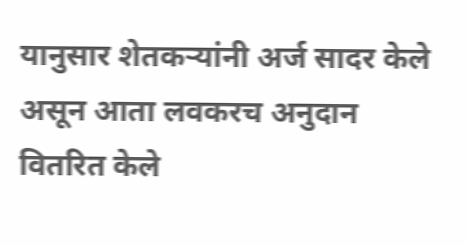यानुसार शेतकऱ्यांनी अर्ज सादर केले असून आता लवकरच अनुदान वितरित केले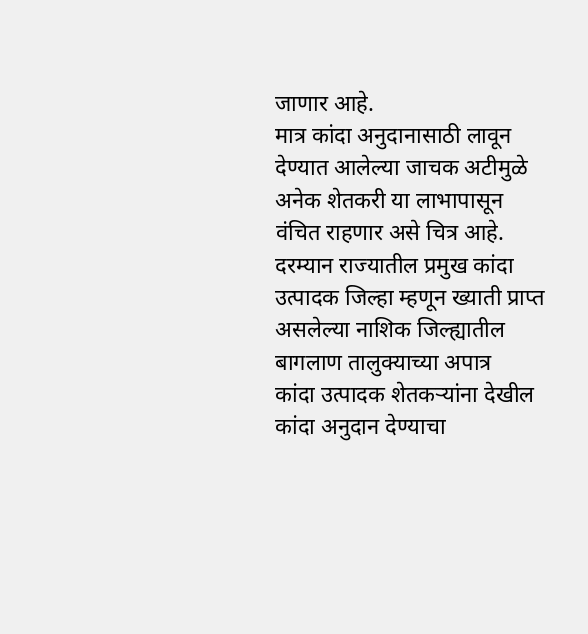जाणार आहे.
मात्र कांदा अनुदानासाठी लावून देण्यात आलेल्या जाचक अटीमुळे अनेक शेतकरी या लाभापासून वंचित राहणार असे चित्र आहे.
दरम्यान राज्यातील प्रमुख कांदा उत्पादक जिल्हा म्हणून ख्याती प्राप्त असलेल्या नाशिक जिल्ह्यातील बागलाण तालुक्याच्या अपात्र
कांदा उत्पादक शेतकऱ्यांना देखील कांदा अनुदान देण्याचा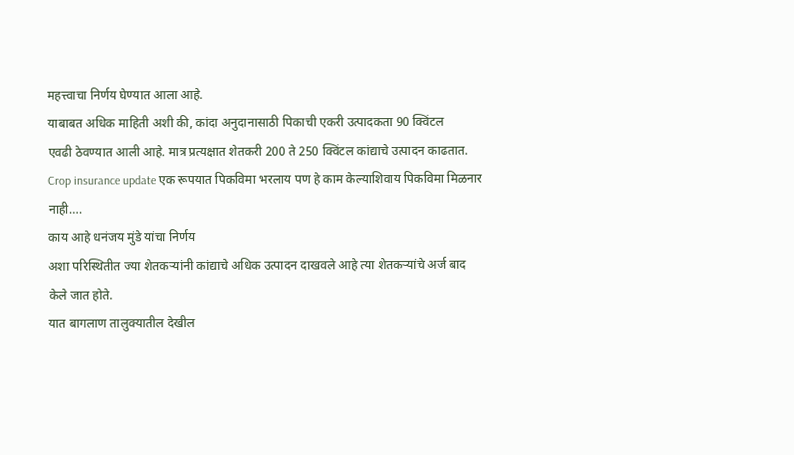महत्त्वाचा निर्णय घेण्यात आला आहे.
याबाबत अधिक माहिती अशी की, कांदा अनुदानासाठी पिकाची एकरी उत्पादकता 90 क्विंटल
एवढी ठेवण्यात आली आहे. मात्र प्रत्यक्षात शेतकरी 200 ते 250 क्विंटल कांद्याचे उत्पादन काढतात.
Crop insurance update एक रूपयात पिकविमा भरलाय पण हे काम केल्याशिवाय पिकविमा मिळनार नाही….
काय आहे धनंजय मुंडे यांचा निर्णय
अशा परिस्थितीत ज्या शेतकऱ्यांनी कांद्याचे अधिक उत्पादन दाखवले आहे त्या शेतकऱ्यांचे अर्ज बाद केले जात होते.
यात बागलाण तालुक्यातील देखील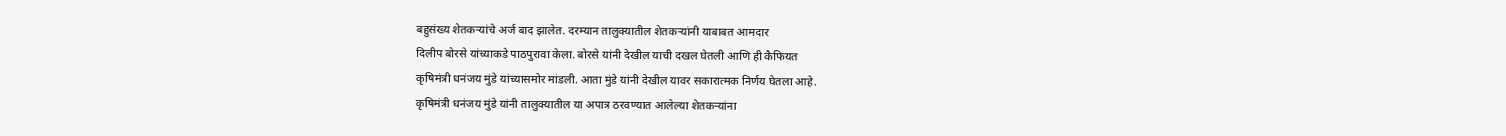बहुसंख्य शेतकऱ्यांचे अर्ज बाद झालेत. दरम्यान तालुक्यातील शेतकऱ्यांनी याबाबत आमदार
दिलीप बोरसे यांच्याकडे पाठपुरावा केला. बोरसे यांनी देखील याची दखल घेतली आणि ही कैफियत
कृषिमंत्री धनंजय मुंडे यांच्यासमोर मांडली. आता मुंडे यांनी देखील यावर सकारात्मक निर्णय घेतला आहे.
कृषिमंत्री धनंजय मुंडे यांनी तालुक्यातील या अपात्र ठरवण्यात आलेल्या शेतकऱ्यांना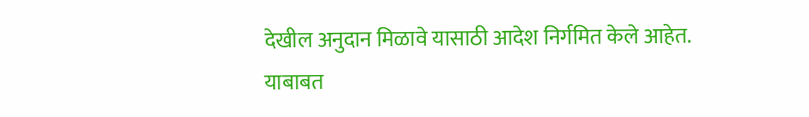देखील अनुदान मिळावे यासाठी आदेश निर्गमित केले आहेत.
याबाबत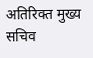अतिरिक्त मुख्य सचिव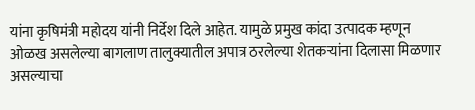यांना कृषिमंत्री महोदय यांनी निर्देश दिले आहेत. यामुळे प्रमुख कांदा उत्पादक म्हणून
ओळख असलेल्या बागलाण तालुक्यातील अपात्र ठरलेल्या शेतकऱ्यांना दिलासा मिळणार असल्याचा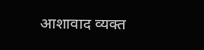आशावाद व्यक्त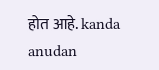होत आहे. kanda anudan